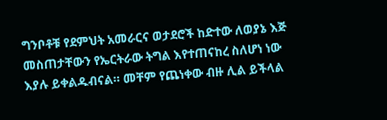ግንቦቶቹ የደምህት አመራርና ወታደሮች ከድተው ለወያኔ እጅ መስጠታቸውን የኤርትራው ትግል እየተጠናከረ ስለሆነ ነው እያሉ ይቀልዱብናል። መቸም የጨነቀው ብዙ ሊል ይችላል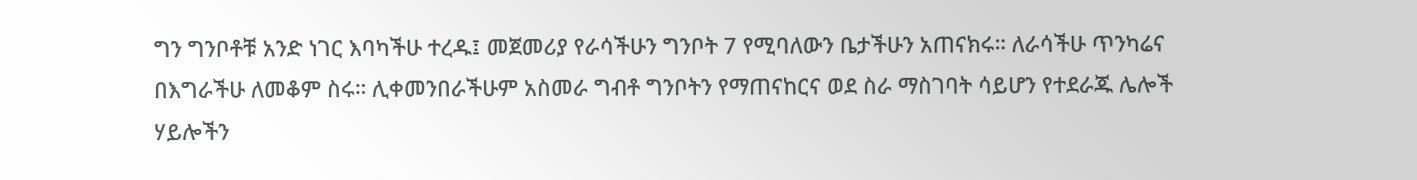ግን ግንቦቶቹ አንድ ነገር እባካችሁ ተረዱ፤ መጀመሪያ የራሳችሁን ግንቦት 7 የሚባለውን ቤታችሁን አጠናክሩ። ለራሳችሁ ጥንካሬና በእግራችሁ ለመቆም ስሩ። ሊቀመንበራችሁም አስመራ ግብቶ ግንቦትን የማጠናከርና ወደ ስራ ማስገባት ሳይሆን የተደራጁ ሌሎች ሃይሎችን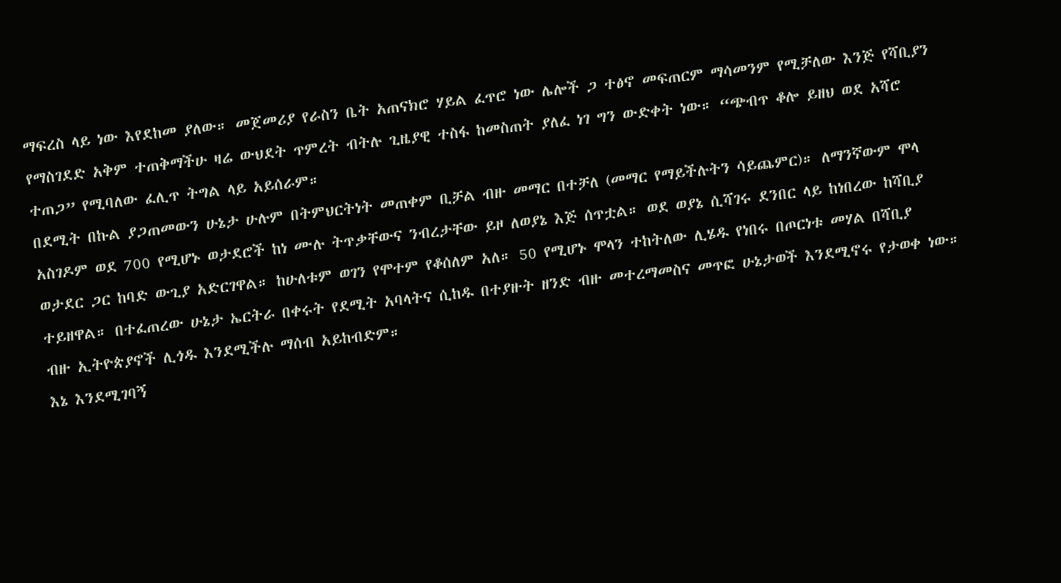ማፍረስ ላይ ነው እየደከመ ያለው። መጀመሪያ የራስን ቤት አጠናክሮ ሃይል ፈጥሮ ነው ሌሎች ጋ ተፅኖ መፍጠርም ማሳመንም የሚቻለው እንጅ የሻቢያን የማስገደድ አቅም ተጠቅማችሁ ዛሬ ውህደት ጥምረት ብትሉ ጊዜያዊ ተስፋ ከመስጠት ያለፈ ነገ ግን ውድቀት ነው። “ጭብጥ ቆሎ ይዘህ ወደ አሻሮ ተጠጋ” የሚባለው ፈሊጥ ትግል ላይ አይሰራም።
በደሚት በኩል ያጋጠመውን ሁኔታ ሁሉም በትምህርትነት መጠቀም ቢቻል ብዙ መማር በተቻለ (መማር የማይችሉትን ሳይጨምር)። ለማንኛውም ሞላ አስገዶም ወደ 700 የሚሆኑ ወታደሮች ከነ ሙሉ ትጥቃቸውና ንብረታቸው ይዞ ለወያኔ እጅ ሰጥቷል። ወደ ወያኔ ሲሻገሩ ደንበር ላይ ከነበረው ከሻቢያ ወታደር ጋር ከባድ ውጊያ አድርገዋል። ከሁለቱም ወገን የሞተም የቆሰለም አለ። 50 የሚሆኑ ሞላን ተከትለው ሊሄዱ የነበሩ በጦርነቱ መሃል በሻቢያ ተይዘዋል። በተፈጠረው ሁኔታ ኤርትራ በቀሩት የደሚት አባላትና ሲከዱ በተያዙት ዘንድ ብዙ መተረማመስና መጥፎ ሁኔታወች እንደሚኖሩ የታወቀ ነው። ብዙ ኢትዮጵያኖች ሊጎዱ እንደሚችሉ ማሰብ አይከብድም።
እኔ እንደሚገባኝ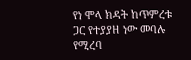የነ ሞላ ክዳት ከጥምረቱ ጋር የተያያዘ ነው መባሉ የሚረባ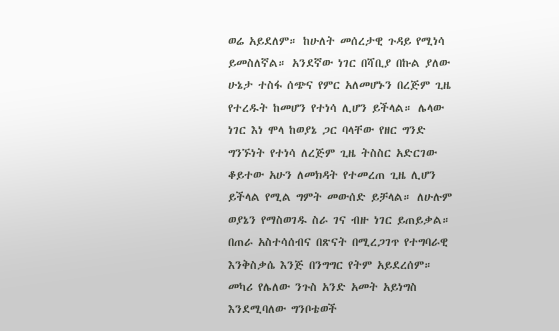ወሬ አይደለም። ከሁለት መሰረታዊ ጉዳይ የሚነሳ ይመስለኛል። አንደኛው ነገር በሻቢያ በኩል ያለው ሁኔታ ተስፋ ሰጭና የምር አለመሆኑን በረጅም ጊዜ የተረዱት ከመሆን የተነሳ ሊሆን ይችላል። ሌላው ነገር እነ ሞላ ከወያኔ ጋር ባላቸው የዘር ግንድ ግንኙነት የተነሳ ለረጅም ጊዜ ትስስር አድርገው ቆይተው አሁን ለመክዳት የተመረጠ ጊዜ ሊሆን ይችላል የሚል ግምት መውሰድ ይቻላል። ለሁሉም ወያኔን የማስወገዱ ስራ ገና ብዙ ነገር ይጠይቃል። በጠራ አስተሳሰብና በጽናት በሚረጋገጥ የተግባራዊ እንቅስቃሴ እንጅ በንግግር የትም አይደረሰም። መካሪ የሌለው ንጉስ አንድ አመት አይነግስ እንደሚባለው ግንቦቴወች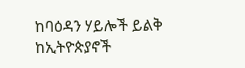ከባዕዳን ሃይሎች ይልቅ ከኢትዮጵያኖች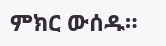ምክር ውሰዱ።